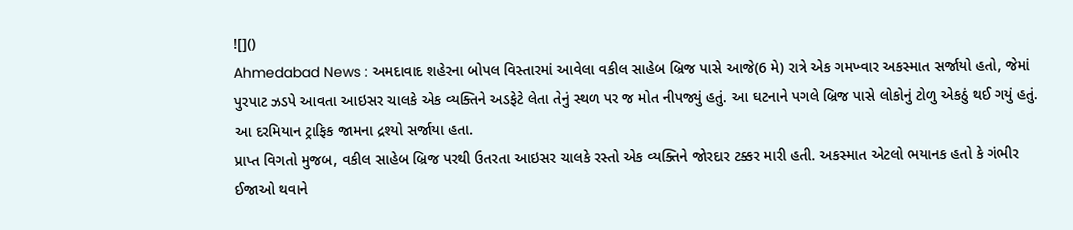![]()
Ahmedabad News : અમદાવાદ શહેરના બોપલ વિસ્તારમાં આવેલા વકીલ સાહેબ બ્રિજ પાસે આજે(6 મે) રાત્રે એક ગમખ્વાર અકસ્માત સર્જાયો હતો, જેમાં પુરપાટ ઝડપે આવતા આઇસર ચાલકે એક વ્યક્તિને અડફેટે લેતા તેનું સ્થળ પર જ મોત નીપજ્યું હતું. આ ઘટનાને પગલે બ્રિજ પાસે લોકોનું ટોળુ એકઠું થઈ ગયું હતું. આ દરમિયાન ટ્રાફિક જામના દ્રશ્યો સર્જાયા હતા.
પ્રાપ્ત વિગતો મુજબ, વકીલ સાહેબ બ્રિજ પરથી ઉતરતા આઇસર ચાલકે રસ્તો એક વ્યક્તિને જોરદાર ટક્કર મારી હતી. અકસ્માત એટલો ભયાનક હતો કે ગંભીર ઈજાઓ થવાને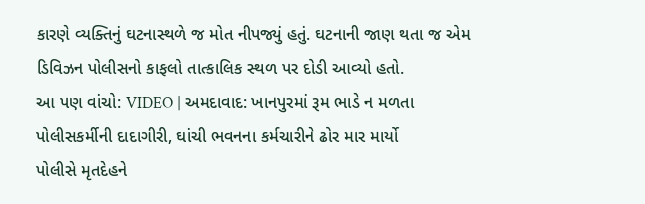કારણે વ્યક્તિનું ઘટનાસ્થળે જ મોત નીપજ્યું હતું. ઘટનાની જાણ થતા જ એમ ડિવિઝન પોલીસનો કાફલો તાત્કાલિક સ્થળ પર દોડી આવ્યો હતો.
આ પણ વાંચો: VIDEO | અમદાવાદ: ખાનપુરમાં રૂમ ભાડે ન મળતા પોલીસકર્મીની દાદાગીરી, ઘાંચી ભવનના કર્મચારીને ઢોર માર માર્યો
પોલીસે મૃતદેહને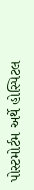પોસ્ટમોર્ટમ અર્થે હોસ્પિટલ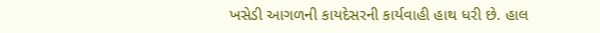ખસેડી આગળની કાયદેસરની કાર્યવાહી હાથ ધરી છે. હાલ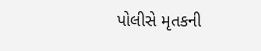પોલીસે મૃતકની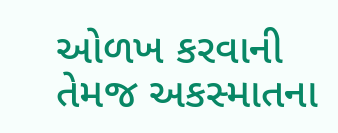ઓળખ કરવાની તેમજ અકસ્માતના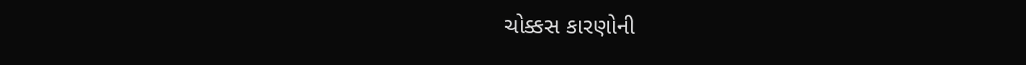ચોક્કસ કારણોની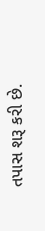તપાસ શરૂ કરી છે.